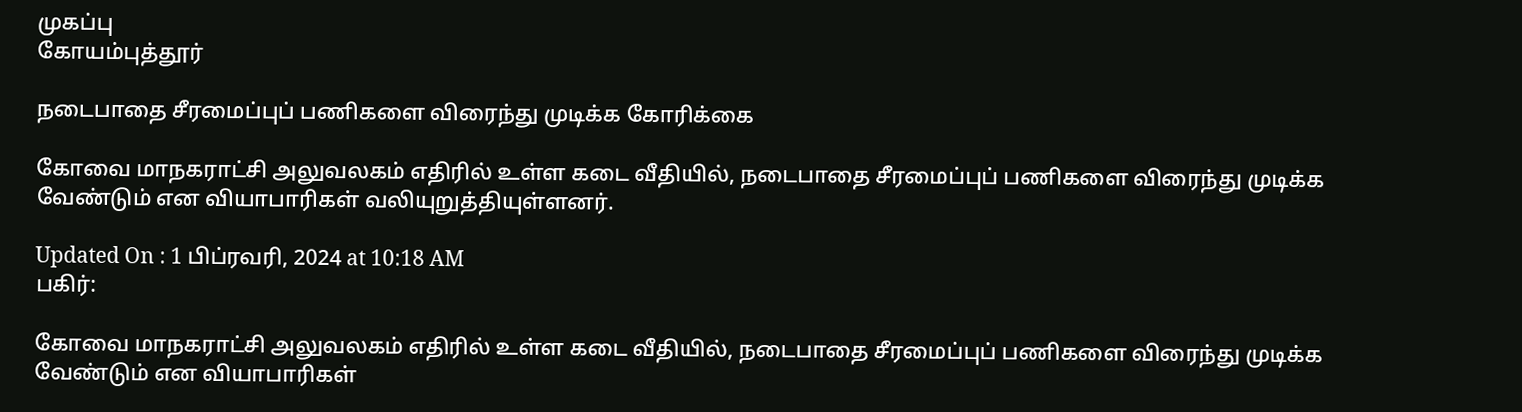முகப்பு
கோயம்புத்தூர்

நடைபாதை சீரமைப்புப் பணிகளை விரைந்து முடிக்க கோரிக்கை

கோவை மாநகராட்சி அலுவலகம் எதிரில் உள்ள கடை வீதியில், நடைபாதை சீரமைப்புப் பணிகளை விரைந்து முடிக்க வேண்டும் என வியாபாரிகள் வலியுறுத்தியுள்ளனர்.

Updated On : 1 பிப்ரவரி, 2024 at 10:18 AM
பகிர்:

கோவை மாநகராட்சி அலுவலகம் எதிரில் உள்ள கடை வீதியில், நடைபாதை சீரமைப்புப் பணிகளை விரைந்து முடிக்க வேண்டும் என வியாபாரிகள்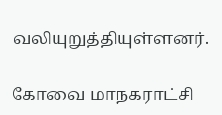வலியுறுத்தியுள்ளனர்.

கோவை மாநகராட்சி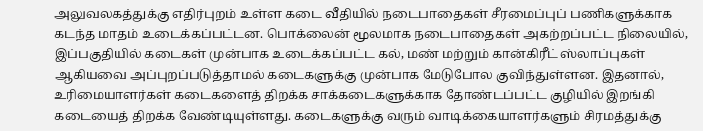அலுவலகத்துக்கு எதிர்புறம் உள்ள கடை வீதியில் நடைபாதைகள் சீரமைப்புப் பணிகளுக்காக கடந்த மாதம் உடைக்கப்பட்டன. பொக்லைன் மூலமாக நடைபாதைகள் அகற்றப்பட்ட நிலையில், இப்பகுதியில் கடைகள் முன்பாக உடைக்கப்பட்ட கல், மண் மற்றும் கான்கிரீட் ஸ்லாப்புகள் ஆகியவை அப்புறப்படுத்தாமல் கடைகளுக்கு முன்பாக மேடுபோல குவிந்துள்ளன. இதனால், உரிமையாளர்கள் கடைகளைத் திறக்க சாக்கடைகளுக்காக தோண்டப்பட்ட குழியில் இறங்கி கடையைத் திறக்க வேண்டியுள்ளது. கடைகளுக்கு வரும் வாடிக்கையாளர்களும் சிரமத்துக்கு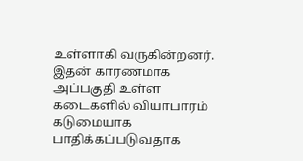உள்ளாகி வருகின்றனர். இதன் காரணமாக அப்பகுதி உள்ள கடைகளில் வியாபாரம் கடுமையாக பாதிக்கப்படுவதாக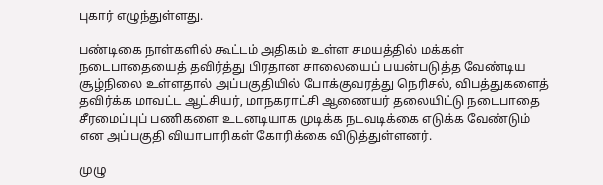புகார் எழுந்துள்ளது.

பண்டிகை நாள்களில் கூட்டம் அதிகம் உள்ள சமயத்தில் மக்கள் நடைபாதையைத் தவிர்த்து பிரதான சாலையைப் பயன்படுத்த வேண்டிய சூழ்நிலை உள்ளதால் அப்பகுதியில் போக்குவரத்து நெரிசல், விபத்துகளைத் தவிர்க்க மாவட்ட ஆட்சியர், மாநகராட்சி ஆணையர் தலையிட்டு நடைபாதை சீரமைப்புப் பணிகளை உடனடியாக முடிக்க நடவடிக்கை எடுக்க வேண்டும் என அப்பகுதி வியாபாரிகள் கோரிக்கை விடுத்துள்ளனர்.

முழு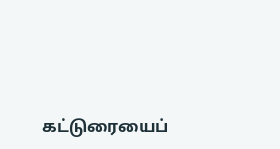கட்டுரையைப்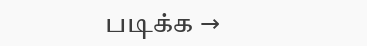படிக்க →